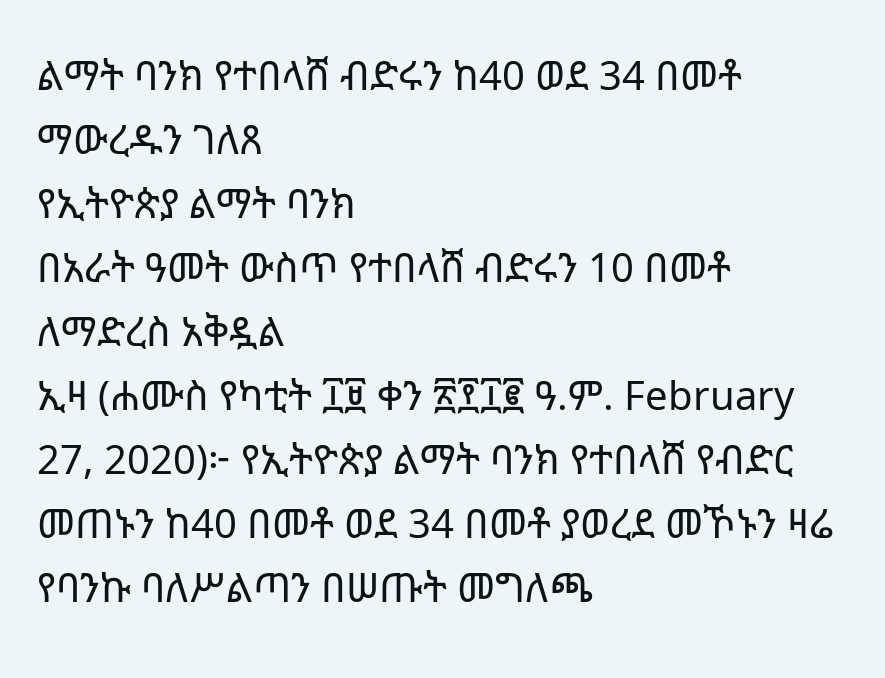ልማት ባንክ የተበላሸ ብድሩን ከ40 ወደ 34 በመቶ ማውረዱን ገለጸ
የኢትዮጵያ ልማት ባንክ
በአራት ዓመት ውስጥ የተበላሸ ብድሩን 10 በመቶ ለማድረስ አቅዷል
ኢዛ (ሐሙስ የካቲት ፲፱ ቀን ፳፻፲፪ ዓ.ም. February 27, 2020)፦ የኢትዮጵያ ልማት ባንክ የተበላሸ የብድር መጠኑን ከ40 በመቶ ወደ 34 በመቶ ያወረደ መኾኑን ዛሬ የባንኩ ባለሥልጣን በሠጡት መግለጫ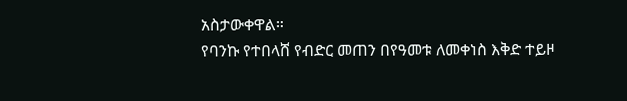አስታውቀዋል።
የባንኩ የተበላሸ የብድር መጠን በየዓመቱ ለመቀነስ እቅድ ተይዞ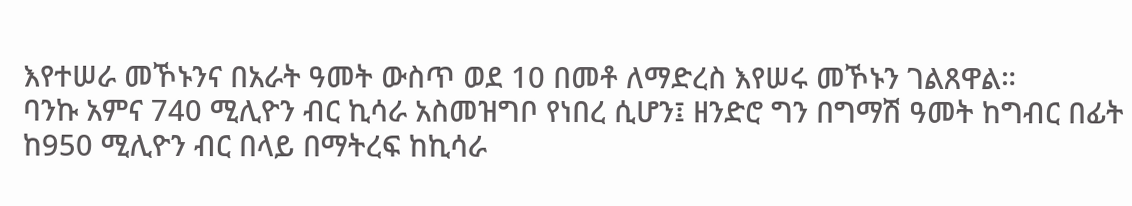እየተሠራ መኾኑንና በአራት ዓመት ውስጥ ወደ 10 በመቶ ለማድረስ እየሠሩ መኾኑን ገልጸዋል።
ባንኩ አምና 740 ሚሊዮን ብር ኪሳራ አስመዝግቦ የነበረ ሲሆን፤ ዘንድሮ ግን በግማሽ ዓመት ከግብር በፊት ከ950 ሚሊዮን ብር በላይ በማትረፍ ከኪሳራ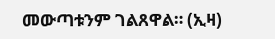መውጣቱንም ገልጸዋል። (ኢዛ)